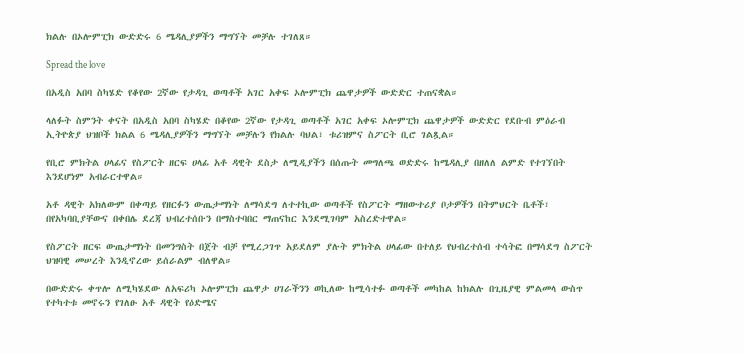ክልሉ በኦሎምፒክ ውድድሩ 6 ሜዳሊያዎችን ማግኘት መቻሉ ተገለጸ።

Spread the love

በአዲስ አበባ ስካሄድ የቆየው 2ኛው የታዳጊ ወጣቶች አገር አቀፍ ኦሎምፒክ ጨዋታዎች ውድድር ተጠናቋል።

ላለፉት ስምንት ቀናት በአዲስ አበባ ስካሄድ በቆየው 2ኛው የታዳጊ ወጣቶች አገር አቀፍ ኦሎምፒክ ጨዋታዎች ውድድር የደቡብ ምዕራብ ኢትዮጵያ ህዝቦች ክልል 6 ሜዳሊያዎችን ማግኘት መቻሉን የክልሉ ባህል፣ ቱሪዝምና ስፖርት ቢሮ ገልጿል።

የቢሮ ምክትል ሀላፊና የስፖርት ዘርፍ ሀላፊ አቶ ዳዊት ደስታ ለሚዲያችን በሰጡት መግለጫ ወድድሩ ከሜዳሊያ በዘለለ ልምድ የተገኘበት እንደሆነም አብራርተዋል።

አቶ ዳዊት አክለውም በቀጣይ የዘርፉን ውጤታማነት ለማሳደግ ለተተኪው ወጣቶች የስፖርት ማዘውተሪያ ቦታዎችን በትምህርት ቤቶች፣ በየአካባቢያቸውና በቀበሌ ደረጃ ህብረተሰቡን በማስተባበር ማጠናከር እንደሚገባም አስረድተዋል።

የስፖርት ዘርፍ ውጤታማነት በመንግስት በጀት ብቻ የሚረጋገጥ አይደለም ያሉት ምክትል ሀላፊው በተለይ የህብረተሰብ ተሳትፎ በማሳደግ ስፖርት ህዝባዊ መሠረት እንዲኖረው ይሰራልም ብለዋል።

በውድድሩ ቀጥሎ ለሚካሄደው ለአፍሪካ ኦሎምፒክ ጨዋታ ሀገራችንን ወኪለው ከሚሳተፉ ወጣቶች መካከል ከክልሉ በጊዜያዊ ምልመላ ውስጥ የተካተቱ መኖሩን የገለፁ አቶ ዳዊት የዕድሜና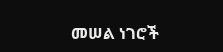መሠል ነገሮች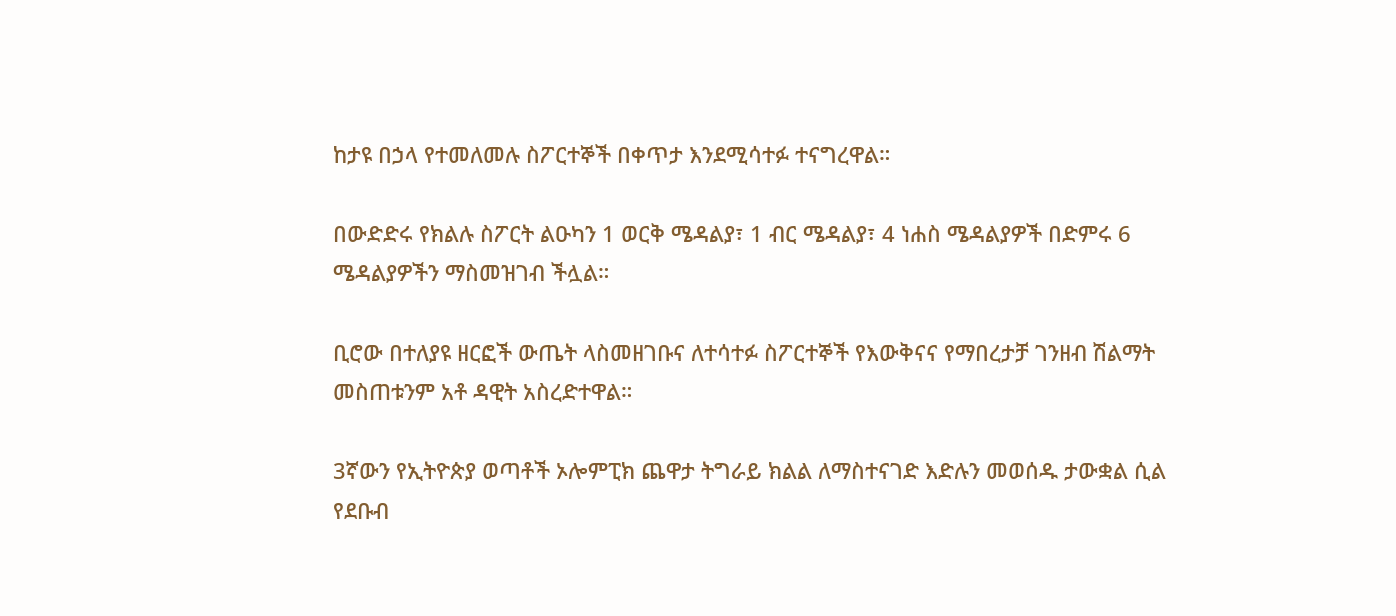ከታዩ በኃላ የተመለመሉ ስፖርተኞች በቀጥታ እንደሚሳተፉ ተናግረዋል።

በውድድሩ የክልሉ ስፖርት ልዑካን 1 ወርቅ ሜዳልያ፣ 1 ብር ሜዳልያ፣ 4 ነሐስ ሜዳልያዎች በድምሩ 6 ሜዳልያዎችን ማስመዝገብ ችሏል።

ቢሮው በተለያዩ ዘርፎች ውጤት ላስመዘገቡና ለተሳተፉ ስፖርተኞች የእውቅናና የማበረታቻ ገንዘብ ሽልማት መስጠቱንም አቶ ዳዊት አስረድተዋል።

3ኛውን የኢትዮጵያ ወጣቶች ኦሎምፒክ ጨዋታ ትግራይ ክልል ለማስተናገድ እድሉን መወሰዱ ታውቋል ሲል የደቡብ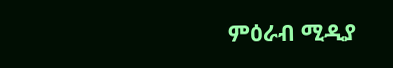ምዕራብ ሚዲያ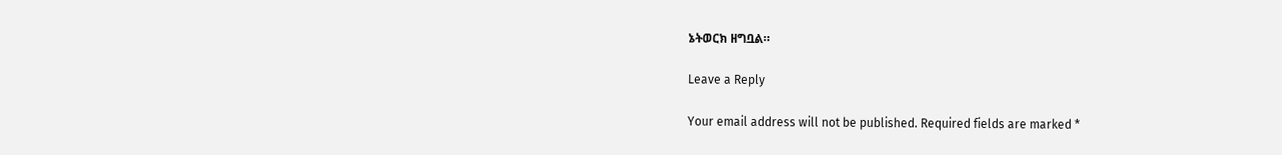ኔትወርክ ዘግቧል።

Leave a Reply

Your email address will not be published. Required fields are marked *